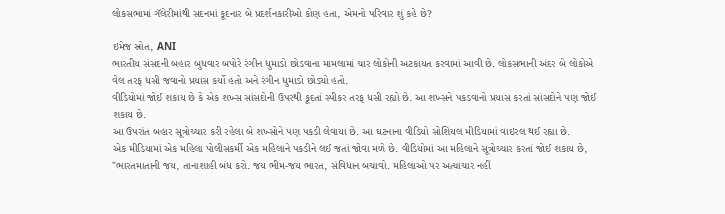લોકસભામાં ગૅલેરીમાંથી સદનમાં કૂદનાર બે પ્રદર્શનકારીઓ કોણ હતા, એમનો પરિવાર શું કહે છે?

ઇમેજ સ્રોત, ANI
ભારતીય સંસદની બહાર બુધવાર બપોરે રંગીન ધુમાડો છોડવાના મામલામાં ચાર લોકોની અટકાયત કરવામાં આવી છે. લોકસભાની અંદર બે લોકોએ વેલ તરફ ધસી જવાનો પ્રયાસ કર્યો હતો અને રંગીન ધુમાડો છોડ્યો હતો.
વીડિયોમાં જોઈ શકાય છે કે એક શખ્સ સાંસદોની ઉપરથી કૂદતાં સ્પીકર તરફ ધસી રહ્યો છે. આ શખ્સને પકડવાનો પ્રયાસ કરતાં સાંસદોને પણ જોઈ શકાય છે.
આ ઉપરાંત બહાર સૂત્રોચ્ચાર કરી રહેલા બે શખ્સોને પણ પકડી લેવાયા છે. આ ઘટનાના વીડિયો સોશિયલ મીડિયામાં વાઇરલ થઈ રહ્યા છે.
એક મીડિયામાં એક મહિલા પોલીસકર્મી એક મહિલાને પકડીને લઈ જતાં જોવા મળે છે. વીડિયોમાં આ મહિલાને સૂત્રોચ્ચાર કરતાં જોઈ શકાય છે, "ભારતમાતાની જય, તાનાશાહી બંધ કરો. જય ભીમ-જય ભારત, સંવિધાન બચાવો. મહિલાઓ પર અત્યાચાર નહીં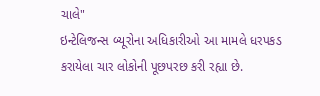ચાલે"
ઇન્ટેલિજન્સ બ્યૂરોના અધિકારીઓ આ મામલે ધરપકડ કરાયેલા ચાર લોકોની પૂછપરછ કરી રહ્યા છે.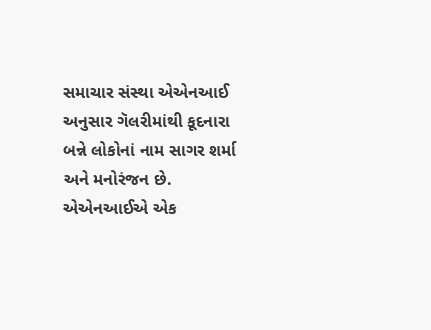સમાચાર સંસ્થા એએનઆઈ અનુસાર ગૅલરીમાંથી કૂદનારા બન્ને લોકોનાં નામ સાગર શર્મા અને મનોરંજન છે.
એએનઆઈએ એક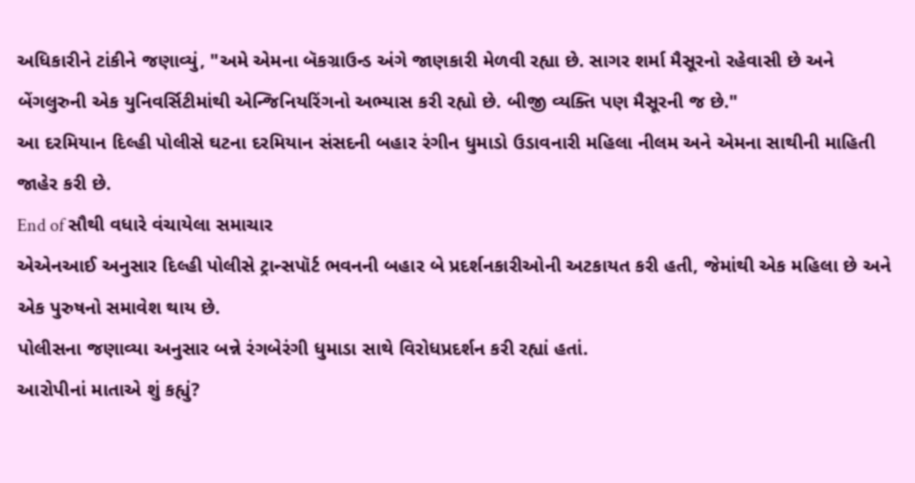અધિકારીને ટાંકીને જણાવ્યું, "અમે એમના બૅકગ્રાઉન્ડ અંગે જાણકારી મેળવી રહ્યા છે. સાગર શર્મા મૈસૂરનો રહેવાસી છે અને બેંગલુરુની એક યુનિવર્સિટીમાંથી એન્જિનિયરિંગનો અભ્યાસ કરી રહ્યો છે. બીજી વ્યક્તિ પણ મૈસૂરની જ છે."
આ દરમિયાન દિલ્હી પોલીસે ઘટના દરમિયાન સંસદની બહાર રંગીન ધુમાડો ઉડાવનારી મહિલા નીલમ અને એમના સાથીની માહિતી જાહેર કરી છે.
End of સૌથી વધારે વંચાયેલા સમાચાર
એએનઆઈ અનુસાર દિલ્હી પોલીસે ટ્રાન્સપૉર્ટ ભવનની બહાર બે પ્રદર્શનકારીઓની અટકાયત કરી હતી, જેમાંથી એક મહિલા છે અને એક પુરુષનો સમાવેશ થાય છે.
પોલીસના જણાવ્યા અનુસાર બન્ને રંગબેરંગી ધુમાડા સાથે વિરોધપ્રદર્શન કરી રહ્યાં હતાં.
આરોપીનાં માતાએ શું કહ્યું?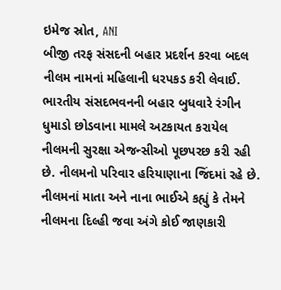ઇમેજ સ્રોત, ANI
બીજી તરફ સંસદની બહાર પ્રદર્શન કરવા બદલ નીલમ નામનાં મહિલાની ધરપકડ કરી લેવાઈ.
ભારતીય સંસદભવનની બહાર બુધવારે રંગીન ધુમાડો છોડવાના મામલે અટકાયત કરાયેલ નીલમની સુરક્ષા એજન્સીઓ પૂછપરછ કરી રહી છે. નીલમનો પરિવાર હરિયાણાના જિંદમાં રહે છે. નીલમનાં માતા અને નાના ભાઈએ કહ્યું કે તેમને નીલમના દિલ્હી જવા અંગે કોઈ જાણકારી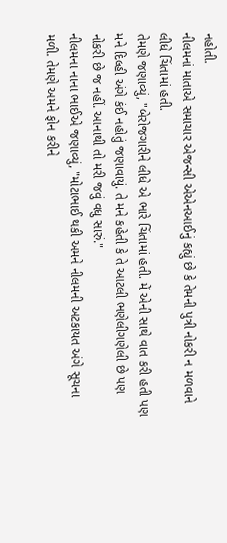નહોતી.
નીલમનાં માતાએ સમાચાર એજન્સી એએનઆઈનું કહ્યું છે કે તેમની પુત્રી નોકરી ન મળવાને લીધે ચિંતામાં હતી.
તેમણે જણાવ્યું, "બેરોજગારીને લીધે એ ભારે ચિંતામાં હતી. મેં એની સાથે વાત કરી હતી પણ મને દિલ્હી અંગે કંઈ નહોતું જણાવાયું. તે મને કહેતી કે તે આટલી ભણેલીગણેલી છે પણ નોકરી છે જ નહીં. આનાથી તો મરી જવું વધુ સારું."
નીલમના નાના ભાઈએ જણાવ્યું, "મોટાભાઈ થકી અમને નીલમની અટકાયત અંગે સૂચના મળી. તેમણે અમને ફોન કરીને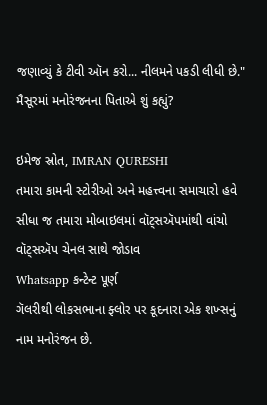જણાવ્યું કે ટીવી ઑન કરો... નીલમને પકડી લીધી છે."
મૈસૂરમાં મનોરંજનના પિતાએ શું કહ્યું?

ઇમેજ સ્રોત, IMRAN QURESHI
તમારા કામની સ્ટોરીઓ અને મહત્ત્વના સમાચારો હવે સીધા જ તમારા મોબાઇલમાં વૉટ્સઍપમાંથી વાંચો
વૉટ્સઍપ ચેનલ સાથે જોડાવ
Whatsapp કન્ટેન્ટ પૂર્ણ
ગૅલરીથી લોકસભાના ફ્લોર પર કૂદનારા એક શખ્સનું નામ મનોરંજન છે.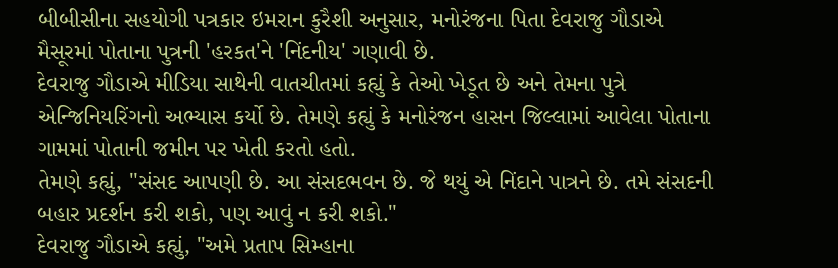બીબીસીના સહયોગી પત્રકાર ઇમરાન કુરૈશી અનુસાર, મનોરંજના પિતા દેવરાજુ ગૌડાએ મૈસૂરમાં પોતાના પુત્રની 'હરકત'ને 'નિંદનીય' ગણાવી છે.
દેવરાજુ ગૌડાએ મીડિયા સાથેની વાતચીતમાં કહ્યું કે તેઓ ખેડૂત છે અને તેમના પુત્રે એન્જિનિયરિંગનો અભ્યાસ કર્યો છે. તેમણે કહ્યું કે મનોરંજન હાસન જિલ્લામાં આવેલા પોતાના ગામમાં પોતાની જમીન પર ખેતી કરતો હતો.
તેમણે કહ્યું, "સંસદ આપણી છે. આ સંસદભવન છે. જે થયું એ નિંદાને પાત્રને છે. તમે સંસદની બહાર પ્રદર્શન કરી શકો, પણ આવું ન કરી શકો."
દેવરાજુ ગૌડાએ કહ્યું, "અમે પ્રતાપ સિમ્હાના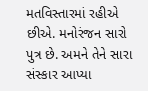મતવિસ્તારમાં રહીએ છીએ. મનોરંજન સારો પુત્ર છે. અમને તેને સારા સંસ્કાર આપ્યા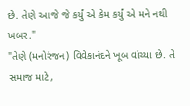છે. તેણે આજે જે કર્યું એ કેમ કર્યું એ મને નથી ખબર."
"તેણે (મનોરંજન) વિવેકાનંદને ખૂબ વાંચ્યા છે. તે સમાજ માટે,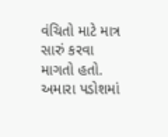વંચિતો માટે માત્ર સારું કરવા માગતો હતો. અમારા પડોશમાં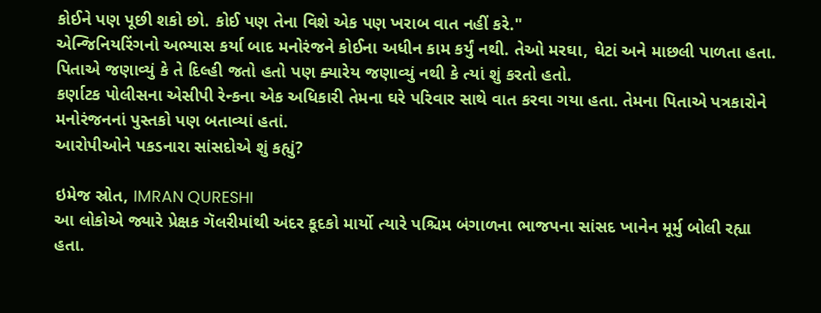કોઈને પણ પૂછી શકો છો. કોઈ પણ તેના વિશે એક પણ ખરાબ વાત નહીં કરે."
એન્જિનિયરિંગનો અભ્યાસ કર્યા બાદ મનોરંજને કોઈના અધીન કામ કર્યું નથી. તેઓ મરઘા, ઘેટાં અને માછલી પાળતા હતા.
પિતાએ જણાવ્યું કે તે દિલ્હી જતો હતો પણ ક્યારેય જણાવ્યું નથી કે ત્યાં શું કરતો હતો.
કર્ણાટક પોલીસના એસીપી રેન્કના એક અધિકારી તેમના ઘરે પરિવાર સાથે વાત કરવા ગયા હતા. તેમના પિતાએ પત્રકારોને મનોરંજનનાં પુસ્તકો પણ બતાવ્યાં હતાં.
આરોપીઓને પકડનારા સાંસદોએ શું કહ્યું?

ઇમેજ સ્રોત, IMRAN QURESHI
આ લોકોએ જ્યારે પ્રેક્ષક ગૅલરીમાંથી અંદર કૂદકો માર્યો ત્યારે પશ્ચિમ બંગાળના ભાજપના સાંસદ ખાનેન મૂર્મુ બોલી રહ્યા હતા.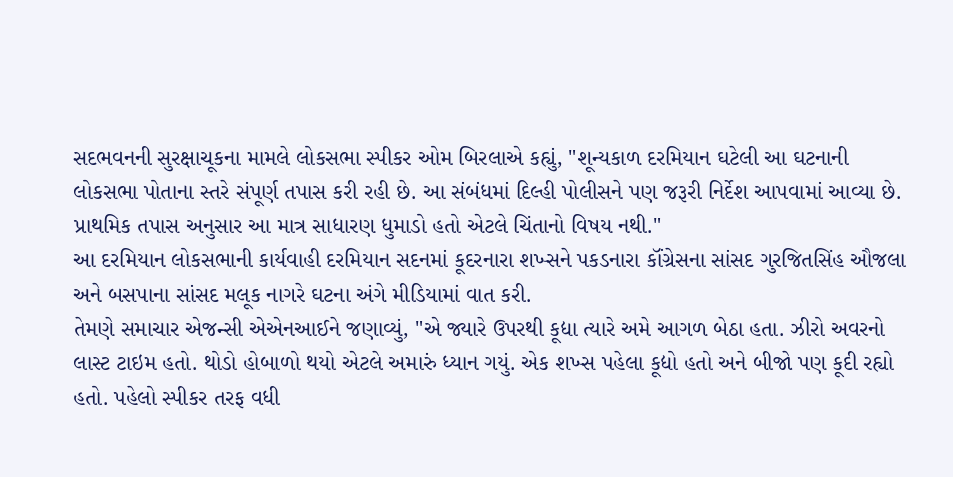સદભવનની સુરક્ષાચૂકના મામલે લોકસભા સ્પીકર ઓમ બિરલાએ કહ્યું, "શૂન્યકાળ દરમિયાન ઘટેલી આ ઘટનાની લોકસભા પોતાના સ્તરે સંપૂર્ણ તપાસ કરી રહી છે. આ સંબંધમાં દિલ્હી પોલીસને પણ જરૂરી નિર્દેશ આપવામાં આવ્યા છે. પ્રાથમિક તપાસ અનુસાર આ માત્ર સાધારણ ધુમાડો હતો એટલે ચિંતાનો વિષય નથી."
આ દરમિયાન લોકસભાની કાર્યવાહી દરમિયાન સદનમાં કૂદરનારા શખ્સને પકડનારા કૉંગ્રેસના સાંસદ ગુરજિતસિંહ ઔજલા અને બસપાના સાંસદ મલૂક નાગરે ઘટના અંગે મીડિયામાં વાત કરી.
તેમણે સમાચાર એજન્સી એએનઆઈને જણાવ્યું, "એ જ્યારે ઉપરથી કૂદ્યા ત્યારે અમે આગળ બેઠા હતા. ઝીરો અવરનો લાસ્ટ ટાઇમ હતો. થોડો હોબાળો થયો એટલે અમારું ધ્યાન ગયું. એક શખ્સ પહેલા કૂદ્યો હતો અને બીજો પણ કૂદી રહ્યો હતો. પહેલો સ્પીકર તરફ વધી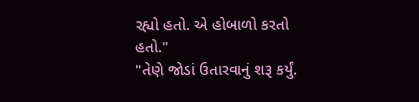રહ્યો હતો. એ હોબાળો કરતો હતો."
"તેણે જોડાં ઉતારવાનું શરૂ કર્યું.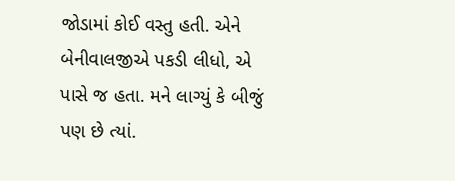જોડામાં કોઈ વસ્તુ હતી. એને બેનીવાલજીએ પકડી લીધો, એ પાસે જ હતા. મને લાગ્યું કે બીજું પણ છે ત્યાં.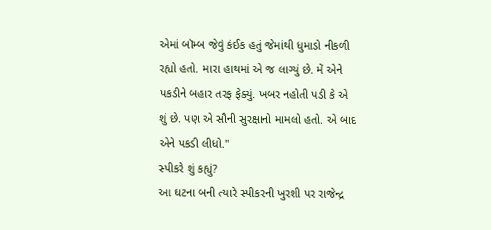એમાં બૉમ્બ જેવું કંઈક હતું જેમાંથી ધુમાડો નીકળી રહ્યો હતો. મારા હાથમાં એ જ લાગ્યું છે. મેં એને પકડીને બહાર તરફ ફેક્યું. ખબર નહોતી પડી કે એ શું છે. પણ એ સૌની સુરક્ષાનો મામલો હતો. એ બાદ એને પકડી લીધો."
સ્પીકરે શું કહ્યું?
આ ઘટના બની ત્યારે સ્પીકરની ખુરશી પર રાજેન્દ્ર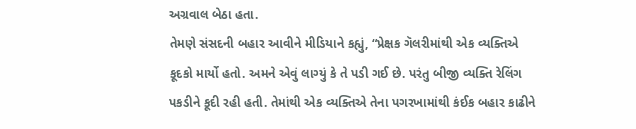અગ્રવાલ બેઠા હતા.
તેમણે સંસદની બહાર આવીને મીડિયાને કહ્યું, “પ્રેક્ષક ગૅલરીમાંથી એક વ્યક્તિએ કૂદકો માર્યો હતો. અમને એવું લાગ્યું કે તે પડી ગઈ છે. પરંતુ બીજી વ્યક્તિ રેલિંગ પકડીને કૂદી રહી હતી. તેમાંથી એક વ્યક્તિએ તેના પગરખામાંથી કંઈક બહાર કાઢીને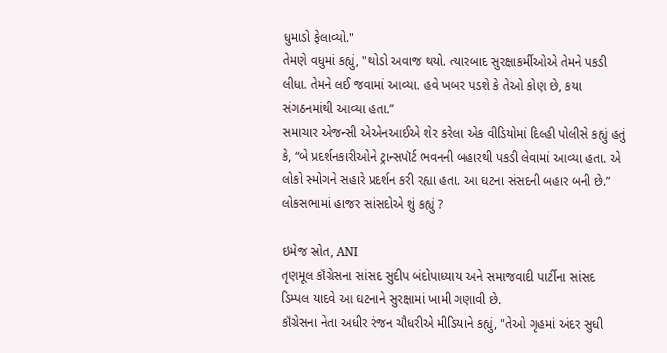ધુમાડો ફેલાવ્યો."
તેમણે વધુમાં કહ્યું, "થોડો અવાજ થયો. ત્યારબાદ સુરક્ષાકર્મીઓએ તેમને પકડી લીધા. તેમને લઈ જવામાં આવ્યા. હવે ખબર પડશે કે તેઓ કોણ છે, કયા સંગઠનમાંથી આવ્યા હતા.”
સમાચાર એજન્સી એએનઆઈએ શેર કરેલા એક વીડિયોમાં દિલ્હી પોલીસે કહ્યું હતું કે, “બે પ્રદર્શનકારીઓને ટ્રાન્સપૉર્ટ ભવનની બહારથી પકડી લેવામાં આવ્યા હતા. એ લોકો સ્મોગને સહારે પ્રદર્શન કરી રહ્યા હતા. આ ઘટના સંસદની બહાર બની છે.”
લોકસભામાં હાજર સાંસદોએ શું કહ્યું ?

ઇમેજ સ્રોત, ANI
તૃણમૂલ કૉંગ્રેસના સાંસદ સુદીપ બંદોપાધ્યાય અને સમાજવાદી પાર્ટીના સાંસદ ડિમ્પલ યાદવે આ ઘટનાને સુરક્ષામાં ખામી ગણાવી છે.
કૉંગ્રેસના નેતા અધીર રંજન ચૌધરીએ મીડિયાને કહ્યું, "તેઓ ગૃહમાં અંદર સુધી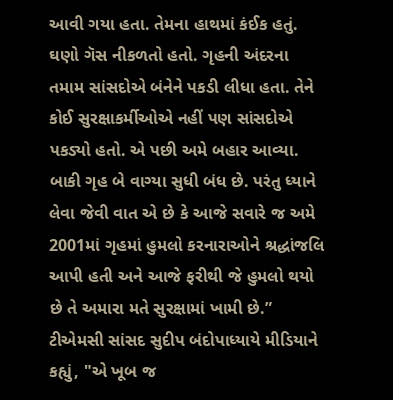આવી ગયા હતા. તેમના હાથમાં કંઈક હતું. ઘણો ગૅસ નીકળતો હતો. ગૃહની અંદરના તમામ સાંસદોએ બંનેને પકડી લીધા હતા. તેને કોઈ સુરક્ષાકર્મીઓએ નહીં પણ સાંસદોએ પકડ્યો હતો. એ પછી અમે બહાર આવ્યા. બાકી ગૃહ બે વાગ્યા સુધી બંધ છે. પરંતુ ધ્યાને લેવા જેવી વાત એ છે કે આજે સવારે જ અમે 2001માં ગૃહમાં હુમલો કરનારાઓને શ્રદ્ધાંજલિ આપી હતી અને આજે ફરીથી જે હુમલો થયો છે તે અમારા મતે સુરક્ષામાં ખામી છે.”
ટીએમસી સાંસદ સુદીપ બંદોપાધ્યાયે મીડિયાને કહ્યું, "એ ખૂબ જ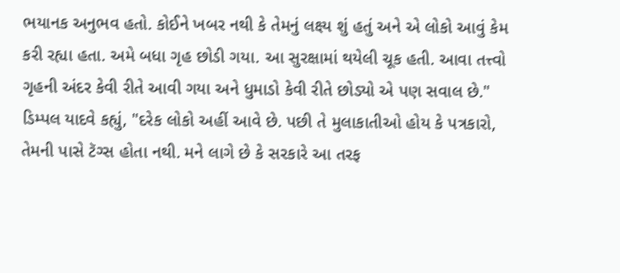ભયાનક અનુભવ હતો. કોઈને ખબર નથી કે તેમનું લક્ષ્ય શું હતું અને એ લોકો આવું કેમ કરી રહ્યા હતા. અમે બધા ગૃહ છોડી ગયા. આ સુરક્ષામાં થયેલી ચૂક હતી. આવા તત્ત્વો ગૃહની અંદર કેવી રીતે આવી ગયા અને ધુમાડો કેવી રીતે છોડ્યો એ પણ સવાલ છે."
ડિમ્પલ યાદવે કહ્યું, "દરેક લોકો અહીં આવે છે. પછી તે મુલાકાતીઓ હોય કે પત્રકારો, તેમની પાસે ટૅગ્સ હોતા નથી. મને લાગે છે કે સરકારે આ તરફ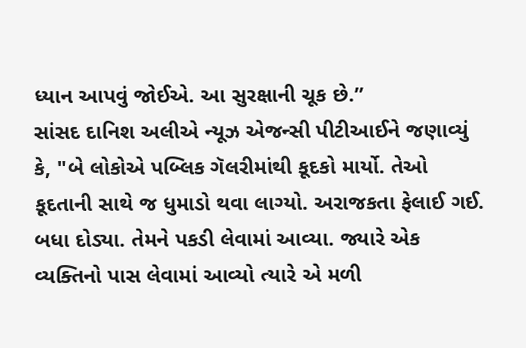ધ્યાન આપવું જોઈએ. આ સુરક્ષાની ચૂક છે.”
સાંસદ દાનિશ અલીએ ન્યૂઝ એજન્સી પીટીઆઈને જણાવ્યું કે, "બે લોકોએ પબ્લિક ગૅલરીમાંથી કૂદકો માર્યો. તેઓ કૂદતાની સાથે જ ધુમાડો થવા લાગ્યો. અરાજકતા ફેલાઈ ગઈ. બધા દોડ્યા. તેમને પકડી લેવામાં આવ્યા. જ્યારે એક વ્યક્તિનો પાસ લેવામાં આવ્યો ત્યારે એ મળી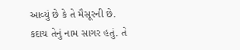આવ્યું છે કે તે મૈસૂરની છે. કદાચ તેનું નામ સાગર હતું. તે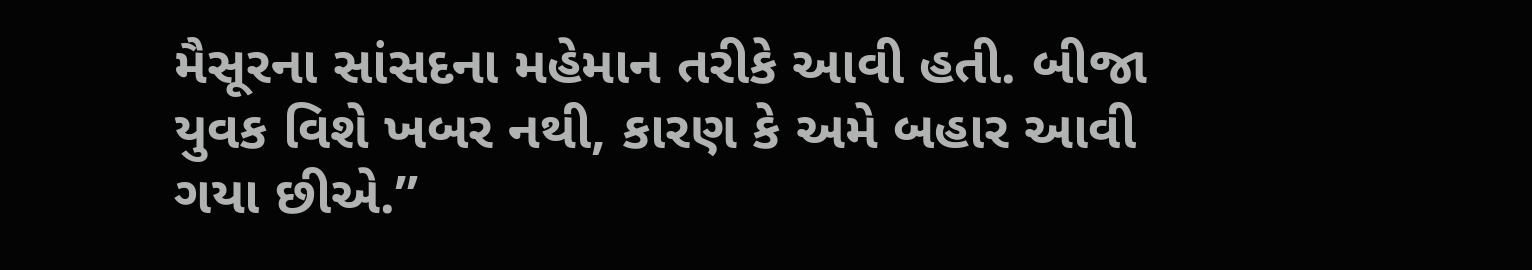મૈસૂરના સાંસદના મહેમાન તરીકે આવી હતી. બીજા યુવક વિશે ખબર નથી, કારણ કે અમે બહાર આવી ગયા છીએ.”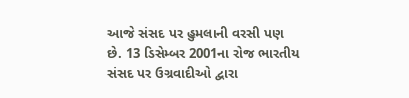આજે સંસદ પર હુમલાની વરસી પણ છે. 13 ડિસેમ્બર 2001ના રોજ ભારતીય સંસદ પર ઉગ્રવાદીઓ દ્વારા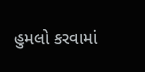હુમલો કરવામાં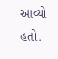આવ્યો હતો.